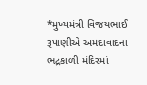*મુખ્યમંત્રી વિજયભાઈ રૂપાણીએ અમદાવાદના ભદ્રકાળી મંદિરમાં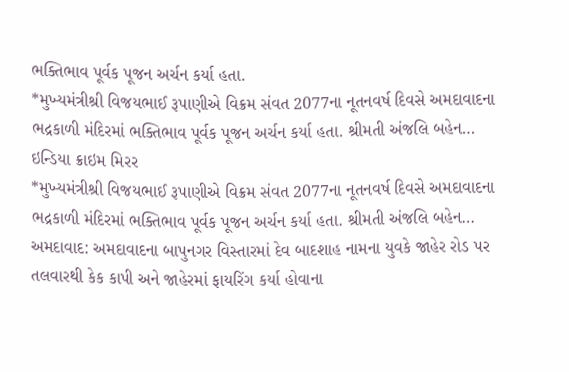ભક્તિભાવ પૂર્વક પૂજન અર્ચન કર્યા હતા.
*મુખ્યમંત્રીશ્રી વિજયભાઈ રૂપાણીએ વિક્રમ સંવત 2077ના નૂતનવર્ષ દિવસે અમદાવાદના ભદ્રકાળી મંદિરમાં ભક્તિભાવ પૂર્વક પૂજન અર્ચન કર્યા હતા. શ્રીમતી અંજલિ બહેન…
ઇન્ડિયા ક્રાઇમ મિરર
*મુખ્યમંત્રીશ્રી વિજયભાઈ રૂપાણીએ વિક્રમ સંવત 2077ના નૂતનવર્ષ દિવસે અમદાવાદના ભદ્રકાળી મંદિરમાં ભક્તિભાવ પૂર્વક પૂજન અર્ચન કર્યા હતા. શ્રીમતી અંજલિ બહેન…
અમદાવાદ: અમદાવાદના બાપુનગર વિસ્તારમાં દેવ બાદશાહ નામના યુવકે જાહેર રોડ પર તલવારથી કેક કાપી અને જાહેરમાં ફાયરિંગ કર્યા હોવાના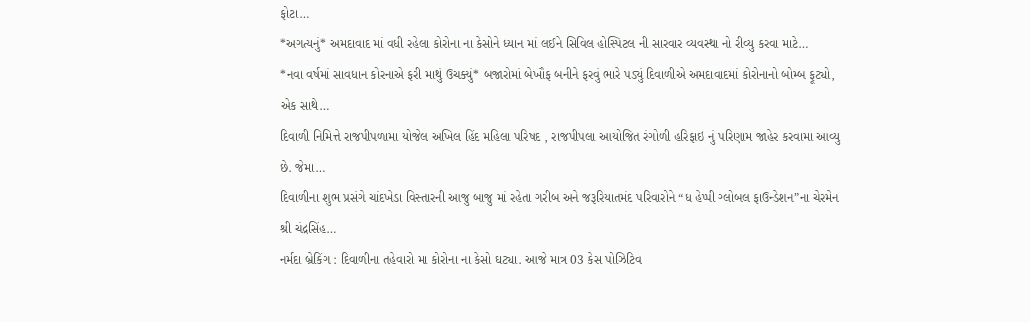ફોટા…
*અગત્યનું* અમદાવાદ માં વધી રહેલા કોરોના ના કેસોને ધ્યાન માં લઈને સિવિલ હોસ્પિટલ ની સારવાર વ્યવસ્થા નો રીવ્યુ કરવા માટે…
*નવા વર્ષમાં સાવધાન કોરનાએ ફરી માથું ઉચક્યું* બજારોમાં બેખૌફ બનીને ફરવું ભારે પડ્યું દિવાળીએ અમદાવાદમાં કોરોનાનો બોમ્બ ફૂટ્યો, એક સાથે…
દિવાળી નિમિત્તે રાજપીપળામા યોજેલ અખિલ હિંદ મહિલા પરિષદ , રાજપીપલા આયોજિત રંગોળી હરિફાઇ નું પરિણામ જાહેર કરવામા આવ્યુ છે. જેમા…
દિવાળીના શુભ પ્રસંગે ચાંદખેડા વિસ્તારની આજુ બાજુ માં રહેતા ગરીબ અને જરૂરિયાતમંદ પરિવારોને “ધ હેપ્પી ગ્લોબલ ફાઉન્ડેશન”ના ચેરમેન શ્રી ચંદ્રસિંહ…
નર્મદા બ્રેકિંગ : દિવાળીના તહેવારો મા કોરોના ના કેસો ઘટ્યા. આજે માત્ર 03 કેસ પોઝિટિવ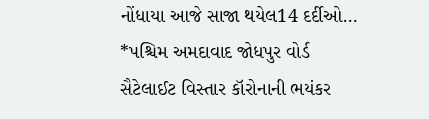નોંધાયા આજે સાજા થયેલ14 દર્દીઓ…
*પશ્ચિમ અમદાવાદ જોધપુર વોર્ડ સૈટેલાઈટ વિસ્તાર કૉરોનાની ભયંકર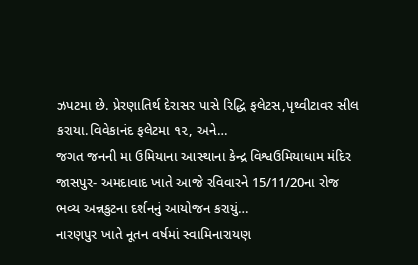ઝપટમા છે. પ્રેરણાતિર્થ દેરાસર પાસે રિદ્ધિ ફલેટસ,પૃથ્વીટાવર સીલ કરાયા.વિવેકાનંદ ફલેટમા ૧૨, અને…
જગત જનની મા ઉમિયાના આસ્થાના કેન્દ્ર વિશ્વઉમિયાધામ મંદિર જાસપુર- અમદાવાદ ખાતે આજે રવિવારને 15/11/20ના રોજ ભવ્ય અન્નકુટના દર્શનનું આયોજન કરાયું…
નારણપુર ખાતે નૂતન વર્ષમાં સ્વામિનારાયણ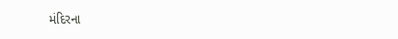મંદિરના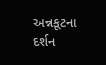અન્નકૂટના દર્શન